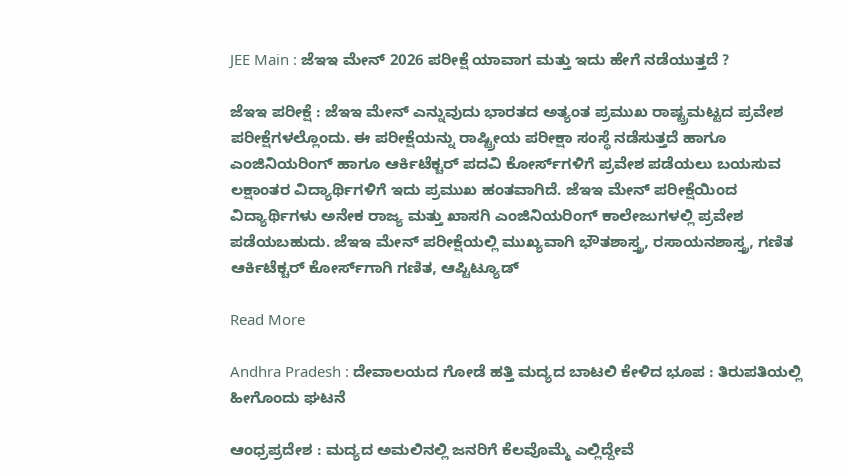JEE Main : ಜೆಇಇ ಮೇನ್ 2026 ಪರೀಕ್ಷೆ ಯಾವಾಗ ಮತ್ತು ಇದು ಹೇಗೆ ನಡೆಯುತ್ತದೆ ?

ಜೆಇಇ ಪರೀಕ್ಷೆ : ಜೆಇಇ ಮೇನ್ ಎನ್ನುವುದು ಭಾರತದ ಅತ್ಯಂತ ಪ್ರಮುಖ ರಾಷ್ಟ್ರಮಟ್ಟದ ಪ್ರವೇಶ ಪರೀಕ್ಷೆಗಳಲ್ಲೊಂದು. ಈ ಪರೀಕ್ಷೆಯನ್ನು ರಾಷ್ಟ್ರೀಯ ಪರೀಕ್ಷಾ ಸಂಸ್ಥೆ ನಡೆಸುತ್ತದೆ ಹಾಗೂ ಎಂಜಿನಿಯರಿಂಗ್ ಹಾಗೂ ಆರ್ಕಿಟೆಕ್ಚರ್ ಪದವಿ ಕೋರ್ಸ್‌ಗಳಿಗೆ ಪ್ರವೇಶ ಪಡೆಯಲು ಬಯಸುವ ಲಕ್ಷಾಂತರ ವಿದ್ಯಾರ್ಥಿಗಳಿಗೆ ಇದು ಪ್ರಮುಖ ಹಂತವಾಗಿದೆ. ಜೆಇಇ ಮೇನ್ ಪರೀಕ್ಷೆಯಿಂದ ವಿದ್ಯಾರ್ಥಿಗಳು ಅನೇಕ ರಾಜ್ಯ ಮತ್ತು ಖಾಸಗಿ ಎಂಜಿನಿಯರಿಂಗ್ ಕಾಲೇಜುಗಳಲ್ಲಿ ಪ್ರವೇಶ ಪಡೆಯಬಹುದು. ಜೆಇಇ ಮೇನ್ ಪರೀಕ್ಷೆಯಲ್ಲಿ ಮುಖ್ಯವಾಗಿ ಭೌತಶಾಸ್ತ್ರ, ರಸಾಯನಶಾಸ್ತ್ರ, ಗಣಿತ ಆರ್ಕಿಟೆಕ್ಚರ್ ಕೋರ್ಸ್‌ಗಾಗಿ ಗಣಿತ, ಆಪ್ಟಿಟ್ಯೂಡ್

Read More

Andhra Pradesh : ದೇವಾಲಯದ ಗೋಡೆ ಹತ್ತಿ ಮದ್ಯದ ಬಾಟಲಿ ಕೇಳಿದ ಭೂಪ : ತಿರುಪತಿಯಲ್ಲಿ‌ ಹೀಗೊಂದು ಘಟನೆ

ಆಂಧ್ರಪ್ರದೇಶ : ಮದ್ಯದ ಅಮಲಿನಲ್ಲಿ ಜನರಿಗೆ ಕೆಲವೊಮ್ಮೆ ಎಲ್ಲಿದ್ದೇವೆ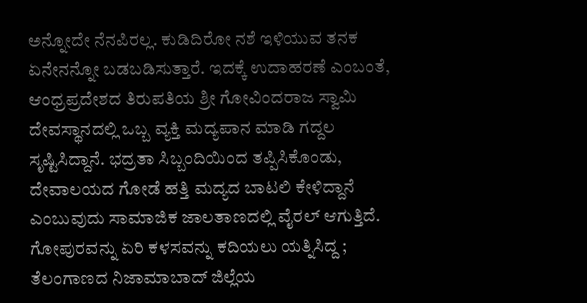ಅನ್ನೋದೇ ನೆನಪಿರಲ್ಲ. ಕುಡಿದಿರೋ ನಶೆ ಇಳಿಯುವ ತನಕ‌ ಏನೇನನ್ನೋ ಬಡಬಡಿಸುತ್ತಾರೆ. ಇದಕ್ಕೆ ಉದಾಹರಣೆ ಎಂಬಂತೆ, ಆಂಧ್ರಪ್ರದೇಶದ ತಿರುಪತಿಯ ಶ್ರೀ ಗೋವಿಂದರಾಜ ಸ್ವಾಮಿ ದೇವಸ್ಥಾನದಲ್ಲಿ ಒಬ್ಬ ವ್ಯಕ್ತಿ ಮದ್ಯಪಾನ ಮಾಡಿ ಗದ್ದಲ ಸೃಷ್ಟಿಸಿದ್ದಾನೆ. ಭದ್ರತಾ ಸಿಬ್ಬಂದಿಯಿಂದ ತಪ್ಪಿಸಿಕೊಂಡು, ದೇವಾಲಯದ ಗೋಡೆ ಹತ್ತಿ ಮದ್ಯದ ಬಾಟಲಿ ಕೇಳಿದ್ದಾನೆ ಎಂಬುವುದು ಸಾಮಾಜಿಕ ಜಾಲತಾಣದಲ್ಲಿ ವೈರಲ್ ಆಗುತ್ತಿದೆ. ಗೋಪುರವನ್ನು ಏರಿ ಕಳಸವನ್ನು ಕದಿಯಲು ಯತ್ನಿಸಿದ್ದ ; ತೆಲಂಗಾಣದ ನಿಜಾಮಾಬಾದ್ ಜಿಲ್ಲೆಯ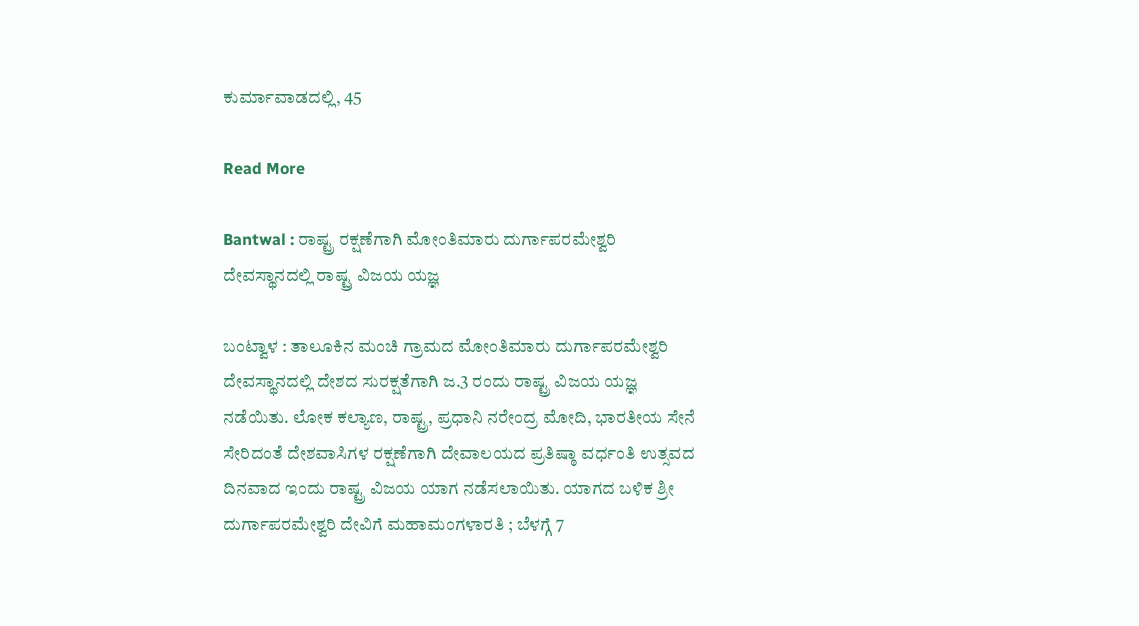ಕುರ್ಮಾವಾಡದಲ್ಲಿ, 45

Read More

Bantwal : ರಾಷ್ಟ್ರ ರಕ್ಷಣೆಗಾಗಿ ಮೋಂತಿಮಾರು ದುರ್ಗಾಪರಮೇಶ್ವರಿ ದೇವಸ್ಥಾನದಲ್ಲಿ ರಾಷ್ಟ್ರ ವಿಜಯ ಯಜ್ಞ

ಬಂಟ್ವಾಳ : ತಾಲೂಕಿನ ಮಂಚಿ ಗ್ರಾಮದ ಮೋಂತಿಮಾರು ದುರ್ಗಾಪರಮೇಶ್ವರಿ ದೇವಸ್ಥಾನದಲ್ಲಿ ದೇಶದ ಸುರಕ್ಷತೆಗಾಗಿ ಜ.3 ರಂದು ರಾಷ್ಟ್ರ ವಿಜಯ ಯಜ್ಞ ನಡೆಯಿತು. ಲೋಕ ಕಲ್ಯಾಣ, ರಾಷ್ಟ್ರ, ಪ್ರಧಾನಿ ನರೇಂದ್ರ ಮೋದಿ, ಭಾರತೀಯ ಸೇನೆ ಸೇರಿದಂತೆ ದೇಶವಾಸಿಗಳ ರಕ್ಷಣೆಗಾಗಿ ದೇವಾಲಯದ ಪ್ರತಿಷ್ಠಾ ವರ್ಧಂತಿ ಉತ್ಸವದ ದಿನವಾದ ಇಂದು ರಾಷ್ಟ್ರ ವಿಜಯ ಯಾಗ ನಡೆಸಲಾಯಿತು. ಯಾಗದ ಬಳಿಕ ಶ್ರೀ ದುರ್ಗಾಪರಮೇಶ್ವರಿ ದೇವಿಗೆ ಮಹಾಮಂಗಳಾರತಿ ; ಬೆಳಗ್ಗೆ 7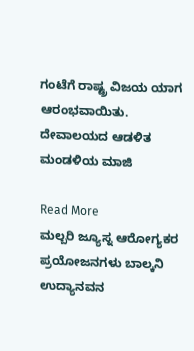ಗಂಟೆಗೆ ರಾಷ್ಟ್ರ ವಿಜಯ ಯಾಗ ಆರಂಭವಾಯಿತು. ದೇವಾಲಯದ ಆಡಳಿತ ಮಂಡಳಿಯ ಮಾಜಿ

Read More
ಮಲ್ಬರಿ ಜ್ಯೂಸ್ನ ಆರೋಗ್ಯಕರ ಪ್ರಯೋಜನಗಳು ಬಾಲ್ಕನಿ ಉದ್ಯಾನವನ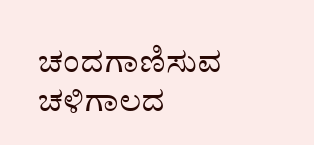ಚಂದಗಾಣಿಸುವ ಚಳಿಗಾಲದ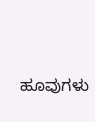ಹೂವುಗಳು